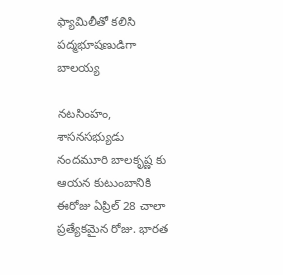ఫ్యామిలీతో కలిసి పద్మభూషణుడిగా బాలయ్య

నటసింహం, శాసనసభ్యుడు నందమూరి బాలకృష్ణ కు ఆయన కుటుంబానికి ఈరోజు ఏప్రిల్ 28 చాలా ప్రత్యేకమైన రోజు. భారత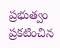ప్రభుత్వం ప్రకటించిన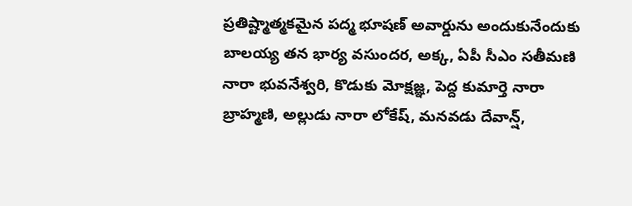ప్రతిష్ట్మాత్మకమైన పద్మ భూషణ్ అవార్డును అందుకునేందుకు బాలయ్య తన భార్య వసుందర, అక్క, ఏపీ సీఎం సతీమణి నారా భువనేశ్వరి, కొడుకు మోక్షజ్ఞ, పెద్ద కుమార్తె నారా బ్రాహ్మణి, అల్లుడు నారా లోకేష్, మనవడు దేవాన్ష్,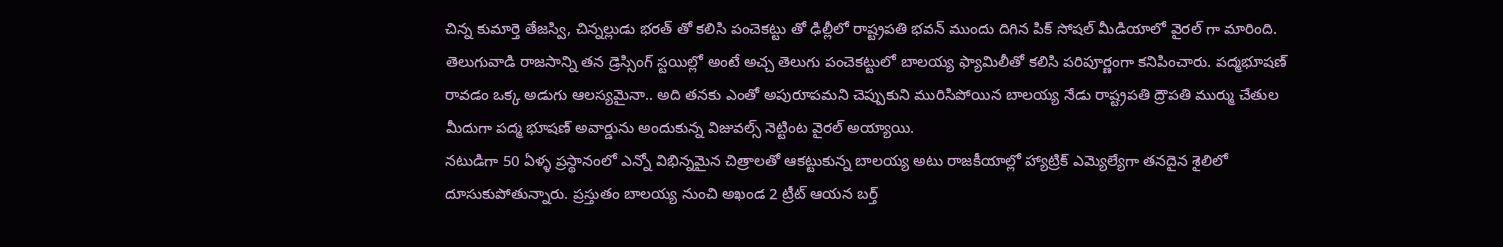చిన్న కుమార్తె తేజస్వి, చిన్నల్లుడు భరత్ తో కలిసి పంచెకట్టు తో ఢిల్లీలో రాష్ట్రపతి భవన్ ముందు దిగిన పిక్ సోషల్ మీడియాలో వైరల్ గా మారింది.
తెలుగువాడి రాజసాన్ని తన డ్రెస్సింగ్ స్టయిల్లో అంటే అచ్చ తెలుగు పంచెకట్టులో బాలయ్య ఫ్యామిలీతో కలిసి పరిపూర్ణంగా కనిపించారు. పద్మభూషణ్ రావడం ఒక్క అడుగు ఆలస్యమైనా.. అది తనకు ఎంతో అపురూపమని చెప్పుకుని మురిసిపోయిన బాలయ్య నేడు రాష్ట్రపతి ద్రౌపతి ముర్ము చేతుల మీదుగా పద్మ భూషణ్ అవార్డును అందుకున్న విజువల్స్ నెట్టింట వైరల్ అయ్యాయి.
నటుడిగా 50 ఏళ్ళ ప్రస్థానంలో ఎన్నో విభిన్నమైన చిత్రాలతో ఆకట్టుకున్న బాలయ్య అటు రాజకీయాల్లో హ్యాట్రిక్ ఎమ్యెల్యేగా తనదైన శైలిలో దూసుకుపోతున్నారు. ప్రస్తుతం బాలయ్య నుంచి అఖండ 2 ట్రీట్ ఆయన బర్త్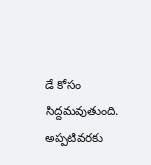డే కోసం సిద్దమవుతుంది. అప్పటివరకు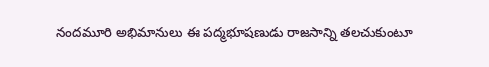నందమూరి అభిమానులు ఈ పద్మభూషణుడు రాజసాన్ని తలచుకుంటూ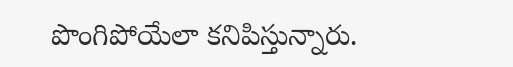పొంగిపోయేలా కనిపిస్తున్నారు.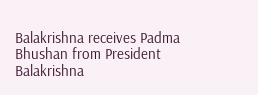Balakrishna receives Padma Bhushan from President
Balakrishna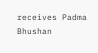receives Padma Bhushan